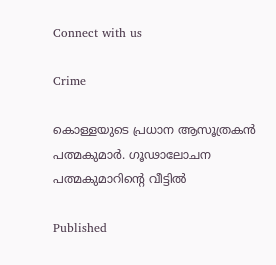Connect with us

Crime

കൊള്ളയുടെ പ്രധാന ആസൂത്രകന്‍ പത്മകുമാര്‍. ഗൂഢാലോചന പത്മകുമാറിന്റെ വീട്ടില്‍

Published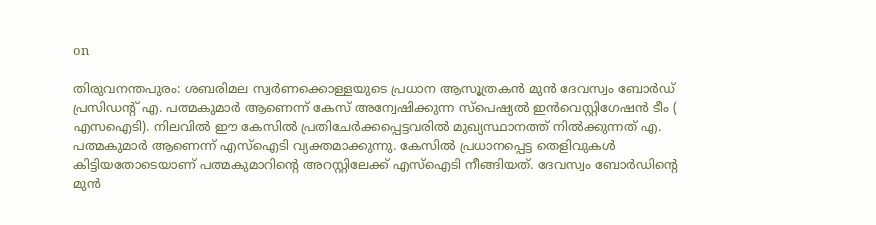on

തിരുവനന്തപുരം: ശബരിമല സ്വര്‍ണക്കൊള്ളയുടെ പ്രധാന ആസൂത്രകന്‍ മുന്‍ ദേവസ്വം ബോര്‍ഡ് പ്രസിഡന്റ് എ. പത്മകുമാര്‍ ആണെന്ന് കേസ് അന്വേഷിക്കുന്ന സ്‌പെഷ്യല്‍ ഇന്‍വെസ്റ്റിഗേഷന്‍ ടീം ( എസഐടി). നിലവില്‍ ഈ കേസില്‍ പ്രതിചേര്‍ക്കപ്പെട്ടവരില്‍ മുഖ്യസ്ഥാനത്ത് നില്‍ക്കുന്നത് എ. പത്മകുമാര്‍ ആണെന്ന് എസ്‌ഐടി വ്യക്തമാക്കുന്നു. കേസില്‍ പ്രധാനപ്പെട്ട തെളിവുകള്‍ കിട്ടിയതോടെയാണ് പത്മകുമാറിന്റെ അറസ്റ്റിലേക്ക് എസ്‌ഐടി നീങ്ങിയത്. ദേവസ്വം ബോര്‍ഡിന്റെ മുന്‍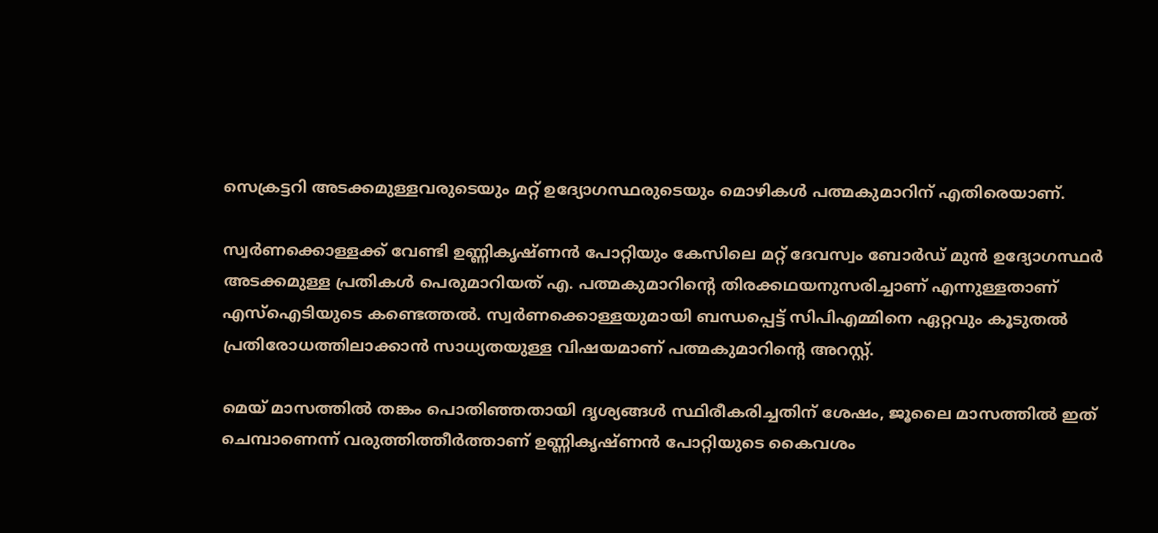സെക്രട്ടറി അടക്കമുള്ളവരുടെയും മറ്റ് ഉദ്യോഗസ്ഥരുടെയും മൊഴികള്‍ പത്മകുമാറിന് എതിരെയാണ്.

സ്വര്‍ണക്കൊള്ളക്ക് വേണ്ടി ഉണ്ണികൃഷ്ണന്‍ പോറ്റിയും കേസിലെ മറ്റ് ദേവസ്വം ബോര്‍ഡ് മുന്‍ ഉദ്യോഗസ്ഥര്‍ അടക്കമുള്ള പ്രതികള്‍ പെരുമാറിയത് എ. പത്മകുമാറിന്റെ തിരക്കഥയനുസരിച്ചാണ് എന്നുള്ളതാണ് എസ്‌ഐടിയുടെ കണ്ടെത്തല്‍. സ്വര്‍ണക്കൊള്ളയുമായി ബന്ധപ്പെട്ട് സിപിഎമ്മിനെ ഏറ്റവും കൂടുതല്‍ പ്രതിരോധത്തിലാക്കാന്‍ സാധ്യതയുള്ള വിഷയമാണ് പത്മകുമാറിന്റെ അറസ്റ്റ്.

മെയ് മാസത്തില്‍ തങ്കം പൊതിഞ്ഞതായി ദൃശ്യങ്ങള്‍ സ്ഥിരീകരിച്ചതിന് ശേഷം, ജൂലൈ മാസത്തില്‍ ഇത് ചെമ്പാണെന്ന് വരുത്തിത്തീര്‍ത്താണ് ഉണ്ണികൃഷ്ണന്‍ പോറ്റിയുടെ കൈവശം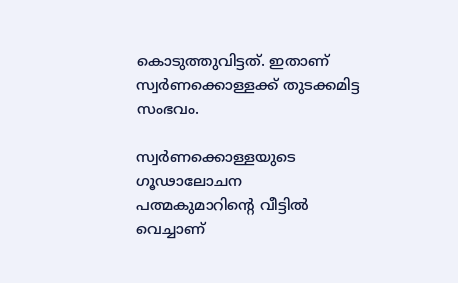കൊടുത്തുവിട്ടത്. ഇതാണ് സ്വര്‍ണക്കൊള്ളക്ക് തുടക്കമിട്ട സംഭവം.

സ്വര്‍ണക്കൊള്ളയുടെ ഗൂഢാലോചന പത്മകുമാറിന്റെ വീട്ടില്‍ വെച്ചാണ്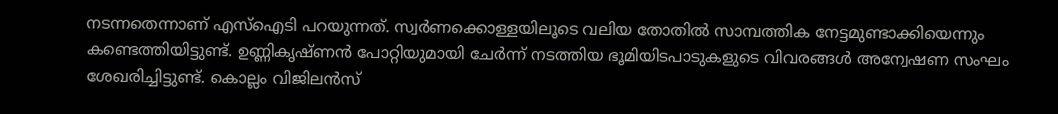നടന്നതെന്നാണ് എസ്‌ഐടി പറയുന്നത്. സ്വര്‍ണക്കൊള്ളയിലൂടെ വലിയ തോതില്‍ സാമ്പത്തിക നേട്ടമുണ്ടാക്കിയെന്നും കണ്ടെത്തിയിട്ടുണ്ട്. ഉണ്ണികൃഷ്ണന്‍ പോറ്റിയുമായി ചേര്‍ന്ന് നടത്തിയ ഭൂമിയിടപാടുകളുടെ വിവരങ്ങള്‍ അന്വേഷണ സംഘം ശേഖരിച്ചിട്ടുണ്ട്. കൊല്ലം വിജിലന്‍സ്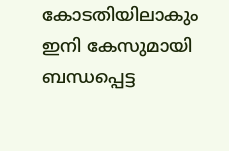കോടതിയിലാകും ഇനി കേസുമായി ബന്ധപ്പെട്ട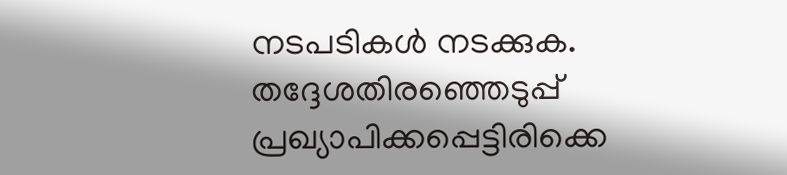നടപടികള്‍ നടക്കുക. തദ്ദേശതിരഞ്ഞെടുപ്പ് പ്രഖ്യാപിക്കപ്പെട്ടിരിക്കെ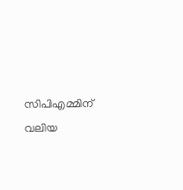സിപിഎമ്മിന് വലിയ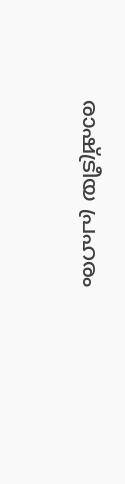രാഷ്ട്രീയ പ്രഹരം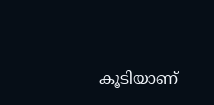കൂടിയാണ്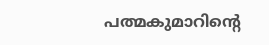പത്മകുമാറിന്റെ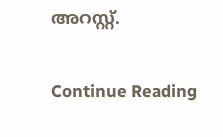അറസ്റ്റ്.

Continue Reading